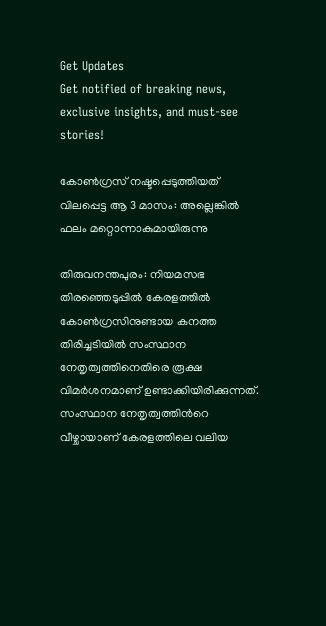Get Updates
Get notified of breaking news, exclusive insights, and must-see stories!

കോണ്‍ഗ്രസ് നഷ്ടപ്പെടുത്തിയത് വിലപ്പെട്ട ആ 3 മാസം: അല്ലെങ്കില്‍ ഫലം മറ്റൊന്നാകുമായിരുന്നു

തിരുവനന്തപുരം: നിയമസഭ തിരഞ്ഞെടുപ്പില്‍ കേരളത്തില്‍ കോണ്‍ഗ്രസിനുണ്ടായ കനത്ത തിരിച്ചടിയില്‍ സംസ്ഥാന നേതൃത്വത്തിനെതിരെ രൂക്ഷ വിമര്‍ശനമാണ് ഉണ്ടാക്കിയിരിക്കുന്നത്. സംസ്ഥാന നേതൃത്വത്തിന്‍റെ വീഴ്ചായാണ് കേരളത്തിലെ വലിയ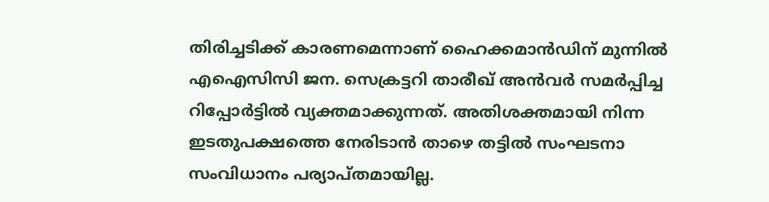തിരിച്ചടിക്ക് കാരണമെന്നാണ് ഹൈക്കമാന്‍ഡിന് മുന്നില്‍ എഐസിസി ജന. സെക്രട്ടറി താരീഖ് അന്‍വര്‍ സമര്‍പ്പിച്ച റിപ്പോര്‍ട്ടില്‍ വ്യക്തമാക്കുന്നത്. അതിശക്തമായി നിന്ന ഇടതുപക്ഷത്തെ നേരിടാന്‍ താഴെ തട്ടില്‍ സംഘടനാ സംവിധാനം പര്യാപ്തമായില്ല.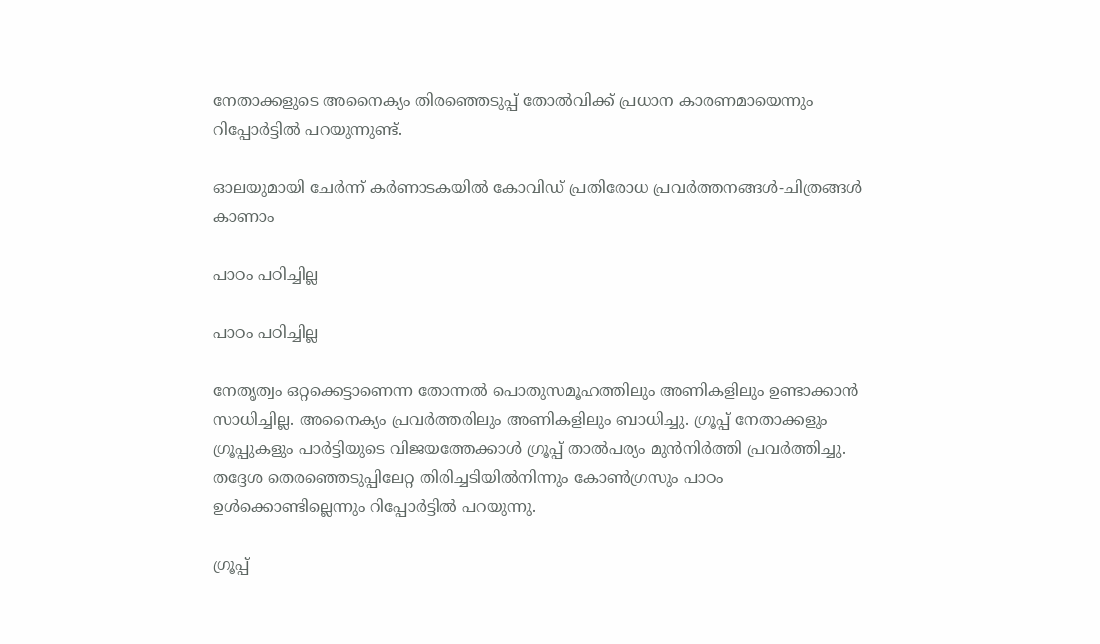നേതാക്കളുടെ അനൈക്യം തിരഞ്ഞെടുപ്പ് തോല്‍വിക്ക് പ്രധാന കാരണമായെന്നും റിപ്പോര്‍ട്ടില്‍ പറയുന്നുണ്ട്.

ഓലയുമായി ചേര്‍ന്ന് കര്‍ണാടകയില്‍ കോവിഡ് പ്രതിരോധ പ്രവര്‍ത്തനങ്ങള്‍-ചിത്രങ്ങള്‍ കാണാം

പാഠം പഠിച്ചില്ല

പാഠം പഠിച്ചില്ല

നേതൃത്വം ഒറ്റക്കെട്ടാണെന്ന തോന്നല്‍ പൊതുസമൂഹത്തിലും അണികളിലും ഉണ്ടാക്കാന്‍ സാധിച്ചില്ല. അനൈക്യം പ്രവര്‍ത്തരിലും അണികളിലും ബാധിച്ചു. ഗ്രൂപ്പ് നേതാക്കളും ഗ്രൂപ്പുകളും പാര്‍ട്ടിയുടെ വിജയത്തേക്കാള്‍ ഗ്രൂപ്പ് താല്‍പര്യം മുന്‍നിര്‍ത്തി പ്രവര്‍ത്തിച്ചു. തദ്ദേശ തെരഞ്ഞെടുപ്പിലേറ്റ തിരിച്ചടിയില്‍നിന്നും കോണ്‍ഗ്രസും പാഠം ഉള്‍ക്കൊണ്ടില്ലെന്നും റിപ്പോര്‍ട്ടില്‍ പറയുന്നു.

ഗ്രൂപ്പ്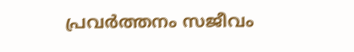പ്രവര്‍ത്തനം സജീവം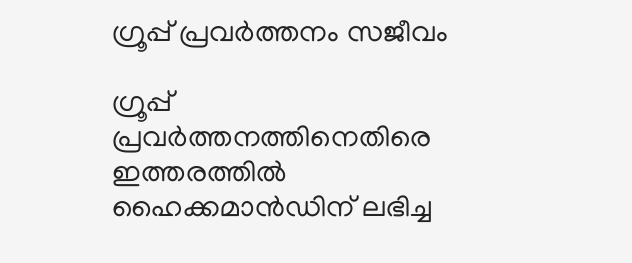ഗ്രൂപ്പ് പ്രവര്‍ത്തനം സജീവം

ഗ്രൂപ്പ് പ്രവര്‍ത്തനത്തിനെതിരെ ഇത്തരത്തില്‍ ഹൈക്കമാന്‍ഡിന് ലഭിച്ച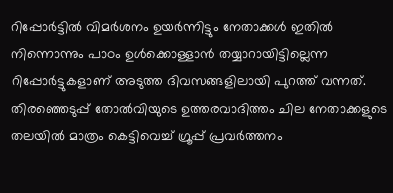റിപ്പോര്‍ട്ടില്‍ വിമര്‍ശനം ഉയര്‍ന്നിട്ടും നേതാക്കള്‍ ഇതില്‍ നിന്നൊന്നും പാഠം ഉള്‍ക്കൊള്ളാന്‍ തയ്യാറായിട്ടില്ലെന്ന റിപ്പോര്‍ട്ടുകളാണ് അടുത്ത ദിവസങ്ങളിലായി പുറത്ത് വന്നത്. തിരഞ്ഞെടുപ്പ് തോല്‍വിയുടെ ഉത്തരവാദിത്തം ചില നേതാക്കളുടെ തലയില്‍ മാത്രം കെട്ടിവെച്ച് ഗ്രൂപ്പ് പ്രവര്‍ത്തനം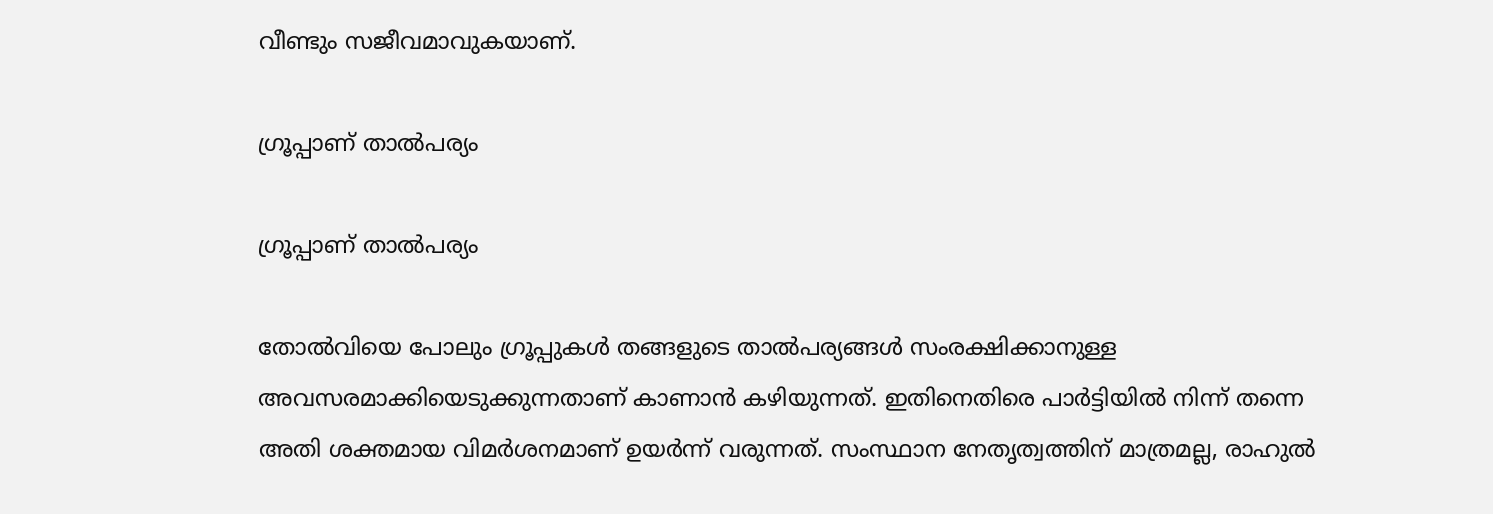വീണ്ടും സജീവമാവുകയാണ്.

ഗ്രൂപ്പാണ് താല്‍പര്യം

ഗ്രൂപ്പാണ് താല്‍പര്യം

തോല്‍വിയെ പോലും ഗ്രൂപ്പുകള്‍ തങ്ങളുടെ താല്‍പര്യങ്ങള്‍ സംരക്ഷിക്കാനുള്ള അവസരമാക്കിയെടുക്കുന്നതാണ് കാണാന്‍ കഴിയുന്നത്. ഇതിനെതിരെ പാര്‍ട്ടിയില്‍ നിന്ന് തന്നെ അതി ശക്തമായ വിമര്‍ശനമാണ് ഉയര്‍ന്ന് വരുന്നത്. സംസ്ഥാന നേതൃത്വത്തിന് മാത്രമല്ല, രാഹുല്‍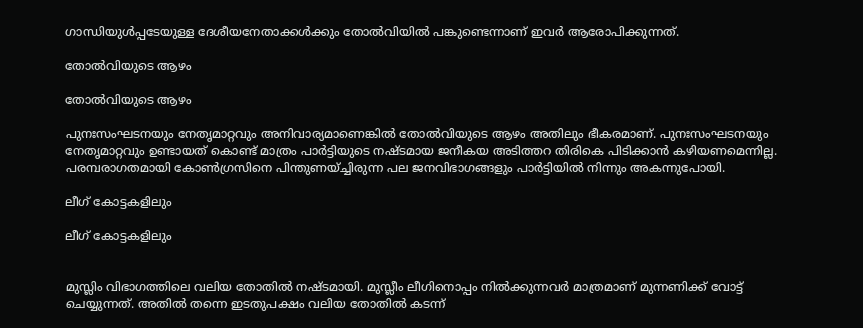ഗാന്ധിയുള്‍പ്പടേയുള്ള ദേശീയനേതാക്കള്‍ക്കും തോല്‍വിയില്‍ പങ്കുണ്ടെന്നാണ് ഇവര്‍ ആരോപിക്കുന്നത്.

തോല്‍വിയുടെ ആഴം

തോല്‍വിയുടെ ആഴം

പുനഃസംഘടനയും നേതൃമാറ്റവും അനിവാര്യമാണെങ്കില്‍ തോല്‍വിയുടെ ആഴം അതിലും ഭീകരമാണ്. പുനഃസംഘടനയും നേതൃമാറ്റവും ഉണ്ടായത് കൊണ്ട് മാത്രം പാര്‍ട്ടിയുടെ നഷ്ടമായ ജനീകയ അടിത്തറ തിരികെ പിടിക്കാന്‍ കഴിയണമെന്നില്ല. പരമ്പരാഗതമായി കോണ്‍ഗ്രസിനെ പിന്തുണയ്ച്ചിരുന്ന പല ജനവിഭാഗങ്ങളും പാര്‍ട്ടിയില്‍ നിന്നും അകന്നുപോയി.

ലീഗ് കോട്ടകളിലും

ലീഗ് കോട്ടകളിലും


മുസ്ലിം വിഭാഗത്തിലെ വലിയ തോതില്‍ നഷ്ടമായി. മുസ്ലീം ലീഗിനൊപ്പം നില്‍ക്കുന്നവര്‍ മാത്രമാണ് മുന്നണിക്ക് വോട്ട് ചെയ്യുന്നത്. അതില്‍ തന്നെ ഇടതുപക്ഷം വലിയ തോതില്‍ കടന്ന്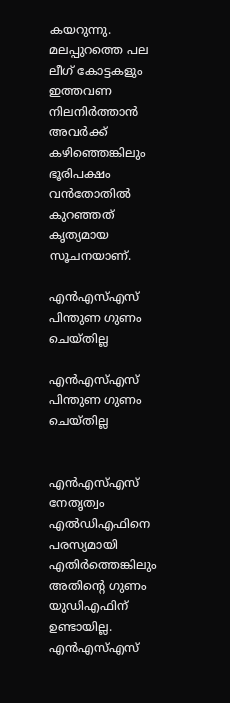കയറുന്നു. മലപ്പുറത്തെ പല ലീഗ് കോട്ടകളും ഇത്തവണ നിലനിര്‍ത്താന്‍ അവര്‍ക്ക് കഴിഞ്ഞെങ്കിലും ഭൂരിപക്ഷം വന്‍തോതില്‍ കുറഞ്ഞത് കൃത്യമായ സൂചനയാണ്.

എന്‍എസ്എസ് പിന്തുണ ഗുണം ചെയ്തില്ല

എന്‍എസ്എസ് പിന്തുണ ഗുണം ചെയ്തില്ല


എന്‍എസ്എസ് നേതൃത്വം എല്‍ഡിഎഫിനെ പരസ്യമായി എതിര്‍ത്തെങ്കിലും അതിന്‍റെ ഗുണം യുഡിഎഫിന് ഉണ്ടായില്ല. എന്‍എസ്എസ്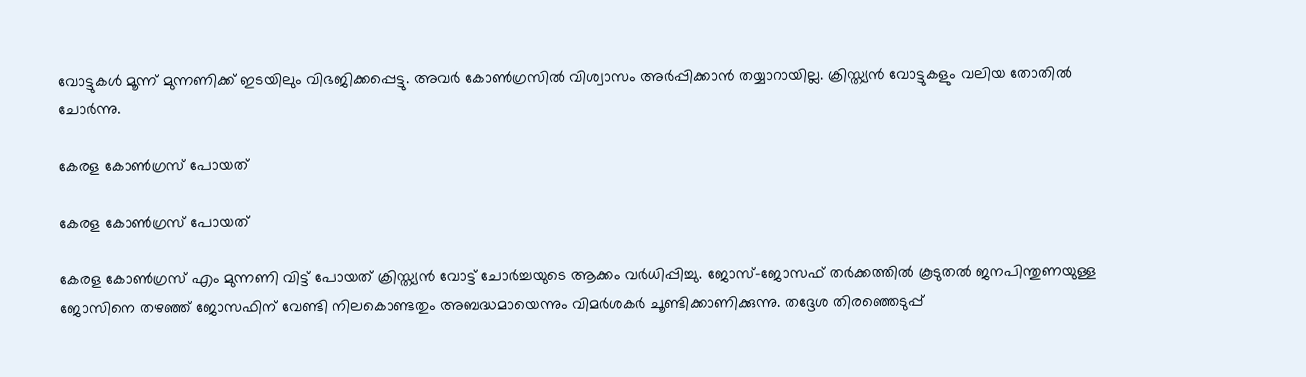വോട്ടുകള്‍ മൂന്ന് മുന്നണിക്ക് ഇടയിലും വിഭജിക്കപ്പെട്ടു. അവര്‍ കോണ്‍ഗ്രസില്‍ വിശ്വാസം അര്‍പ്പിക്കാന്‍ തയ്യാറായില്ല. ക്രിസ്ത്യന്‍ വോട്ടുകളും വലിയ തോതില്‍ ചോര്‍ന്നു.

കേരള കോണ്‍ഗ്രസ് പോയത്

കേരള കോണ്‍ഗ്രസ് പോയത്

കേരള കോണ്‍ഗ്രസ് എം മുന്നണി വിട്ട് പോയത് ക്രിസ്ത്യന്‍ വോട്ട് ചോര്‍ച്ചയുടെ ആക്കം വര്‍ധിപ്പിച്ചു. ജോസ്-ജോസഫ് തര്‍ക്കത്തില്‍ കൂടുതല്‍ ജനപിന്തുണയുള്ള ജോസിനെ തഴഞ്ഞ് ജോസഫിന് വേണ്ടി നിലകൊണ്ടതും അബദ്ധമായെന്നും വിമര്‍ശകര്‍ ചൂണ്ടിക്കാണിക്കുന്നു. തദ്ദേശ തിരഞ്ഞെടുപ്പ്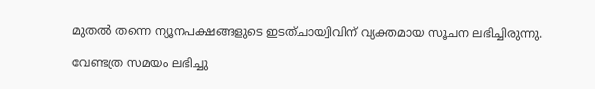മുതല്‍ തന്നെ ന്യൂനപക്ഷങ്ങളുടെ ഇടത്ചായ്വിവിന് വ്യക്തമായ സൂചന ലഭിച്ചിരുന്നു.

വേണ്ടത്ര സമയം ലഭിച്ചു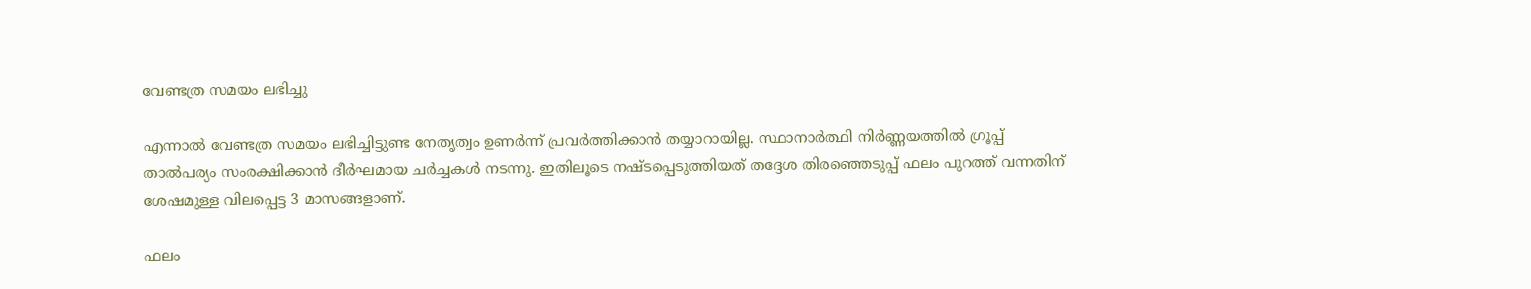വേണ്ടത്ര സമയം ലഭിച്ചു

എന്നാല്‍ വേണ്ടത്ര സമയം ലഭിച്ചിട്ടുണ്ട നേതൃത്വം ഉണര്‍ന്ന് പ്രവര്‍ത്തിക്കാന്‍ തയ്യാറായില്ല. സ്ഥാനാര്‍ത്ഥി നിര്‍ണ്ണയത്തില്‍ ഗ്രൂപ്പ് താല്‍പര്യം സംരക്ഷിക്കാന്‍ ദീര്‍ഘമായ ചര്‍ച്ചകള്‍ നടന്നു. ഇതിലൂടെ നഷ്ടപ്പെടുത്തിയത് തദ്ദേശ തിരഞ്ഞെടുപ്പ് ഫലം പുറത്ത് വന്നതിന് ശേഷമുള്ള വിലപ്പെട്ട 3 മാസങ്ങളാണ്.

ഫലം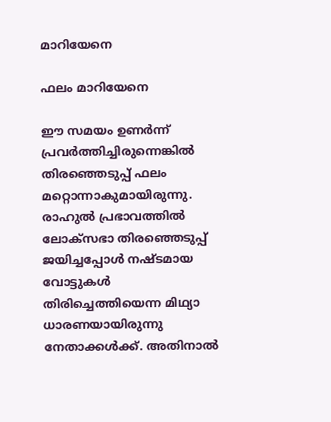മാറിയേനെ

ഫലം മാറിയേനെ

ഈ സമയം ഉണര്‍ന്ന് പ്രവര്‍ത്തിച്ചിരുന്നെങ്കില്‍ തിരഞ്ഞെടുപ്പ് ഫലം മറ്റൊന്നാകുമായിരുന്നു. രാഹുല്‍ പ്രഭാവത്തില്‍ ലോക്സഭാ തിരഞ്ഞെടുപ്പ് ജയിച്ചപ്പോള്‍ നഷ്ടമായ വോട്ടുകള്‍ തിരിച്ചെത്തിയെന്ന മിഥ്യാ ധാരണയായിരുന്നു നേതാക്കള്‍ക്ക്. അതിനാല്‍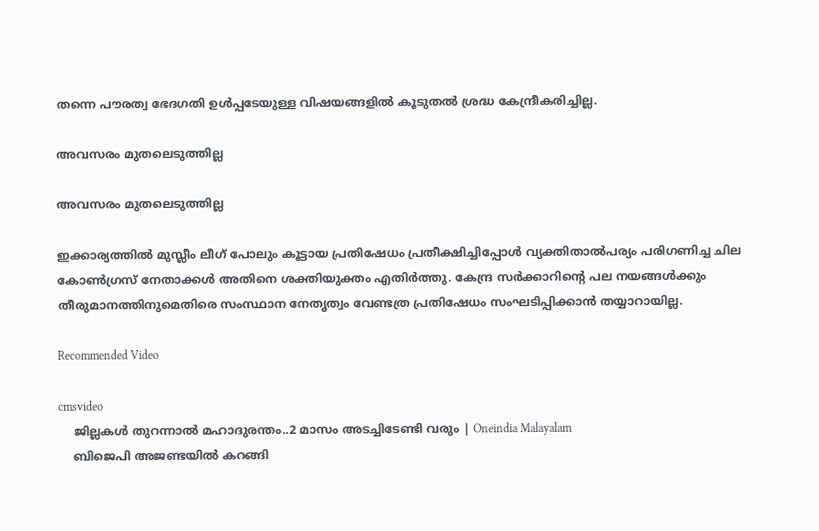തന്നെ പൗരത്വ ഭേദഗതി ഉള്‍പ്പടേയുള്ള വിഷയങ്ങളില്‍ കൂടുതല്‍ ശ്രദ്ധ കേന്ദ്രീകരിച്ചില്ല.

അവസരം മുതലെടുത്തില്ല

അവസരം മുതലെടുത്തില്ല

ഇക്കാര്യത്തില്‍ മുസ്ലീം ലീഗ് പോലും കൂട്ടായ പ്രതിഷേധം പ്രതീക്ഷിച്ചിപ്പോള്‍ വ്യക്തിതാല്‍പര്യം പരിഗണിച്ച ചില കോണ്‍ഗ്രസ് നേതാക്കള്‍ അതിനെ ശക്തിയുക്തം എതിര്‍ത്തു. കേന്ദ്ര സര്‍ക്കാറിന്‍റെ പല നയങ്ങള്‍ക്കും തീരുമാനത്തിനുമെതിരെ സംസ്ഥാന നേതൃത്വം വേണ്ടത്ര പ്രതിഷേധം സംഘടിപ്പിക്കാന്‍ തയ്യാറായില്ല.

Recommended Video

cmsvideo
    ജില്ലകൾ തുറന്നാൽ മഹാദുരന്തം..2 മാസം അടച്ചിടേണ്ടി വരും | Oneindia Malayalam
    ബിജെപി അജണ്ടയില്‍ കറങ്ങി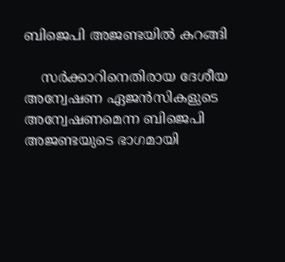ബിജെപി അജണ്ടയില്‍ കറങ്ങി

    സര്‍ക്കാറിനെതിരായ ദേശീയ അന്വേഷണ ഏജന്‍സികളുടെ അന്വേഷണമെന്ന ബിജെപി അജണ്ടയുടെ ഭാഗമായി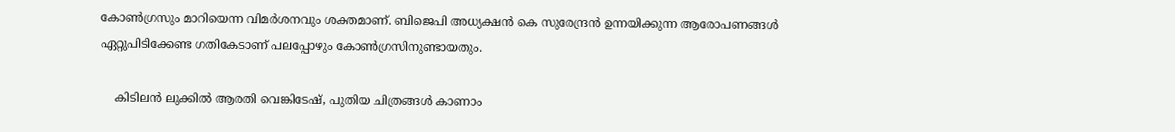കോണ്‍ഗ്രസും മാറിയെന്ന വിമര്‍ശനവും ശക്തമാണ്. ബിജെപി അധ്യക്ഷന്‍ കെ സുരേന്ദ്രന്‍ ഉന്നയിക്കുന്ന ആരോപണങ്ങള്‍ ഏറ്റുപിടിക്കേണ്ട ഗതികേടാണ് പലപ്പോഴും കോണ്‍ഗ്രസിനുണ്ടായതും.

    കിടിലന്‍ ലുക്കില്‍ ആരതി വെങ്കിടേഷ്, പുതിയ ചിത്രങ്ങള്‍ കാണാം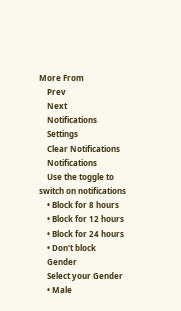More From
    Prev
    Next
    Notifications
    Settings
    Clear Notifications
    Notifications
    Use the toggle to switch on notifications
    • Block for 8 hours
    • Block for 12 hours
    • Block for 24 hours
    • Don't block
    Gender
    Select your Gender
    • Male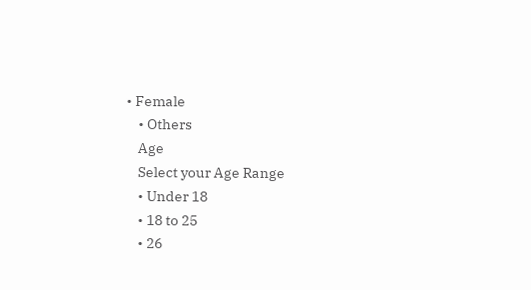• Female
    • Others
    Age
    Select your Age Range
    • Under 18
    • 18 to 25
    • 26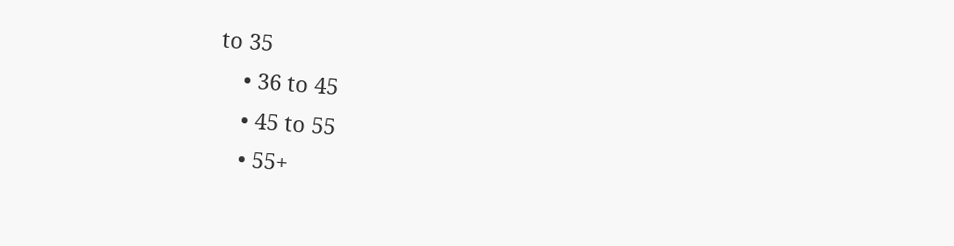to 35
    • 36 to 45
    • 45 to 55
    • 55+